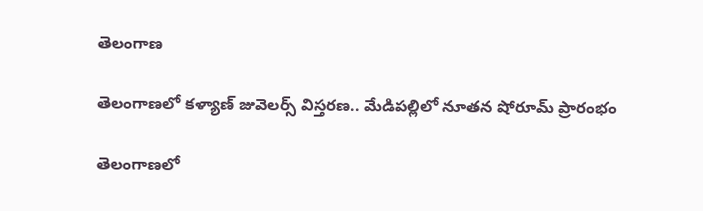తెలంగాణ

తెలంగాణలో కళ్యాణ్ జువెలర్స్ విస్తరణ.. మేడిపల్లిలో నూతన షోరూమ్ ప్రారంభం

తెలంగాణలో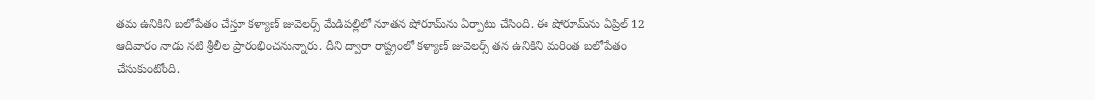తమ ఉనికిని బలోపేతం చేస్తూ కళ్యాణ్ జువెలర్స్ మేడిపల్లిలో నూతన షోరూమ్‌ను ఏర్పాటు చేసింది. ఈ షోరూమ్‌ను ఏప్రిల్ 12 ఆదివారం నాడు నటి శ్రీలీల ప్రారంభించనున్నారు. దీని ద్వారా రాష్ట్రంలో కళ్యాణ్ జువెలర్స్ తన ఉనికిని మరింత బలోపేతం చేసుకుంటోంది.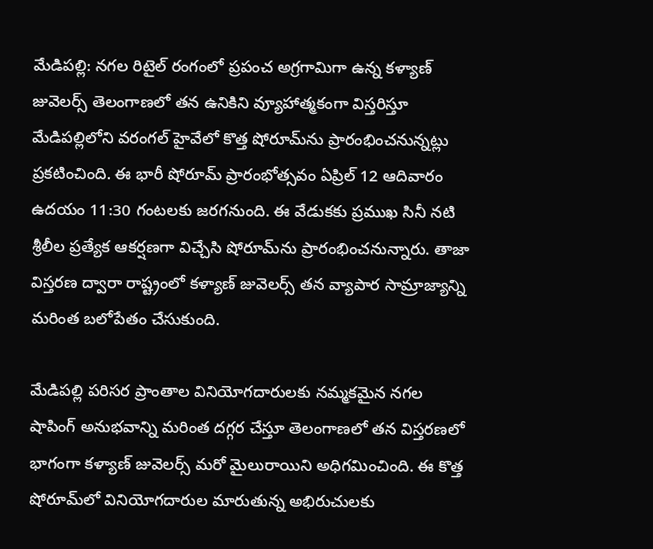మేడిపల్లి: నగల రిటైల్ రంగంలో ప్రపంచ అగ్రగామిగా ఉన్న కళ్యాణ్ జువెలర్స్ తెలంగాణలో తన ఉనికిని వ్యూహాత్మకంగా విస్తరిస్తూ మేడిపల్లిలోని వరంగల్ హైవేలో కొత్త షోరూమ్‌ను ప్రారంభించనున్నట్లు ప్రకటించింది. ఈ భారీ షోరూమ్ ప్రారంభోత్సవం ఏప్రిల్ 12 ఆదివారం ఉదయం 11:30 గంటలకు జరగనుంది. ఈ వేడుకకు ప్రముఖ సినీ నటి శ్రీలీల ప్రత్యేక ఆకర్షణగా విచ్చేసి షోరూమ్‌ను ప్రారంభించనున్నారు. తాజా విస్తరణ ద్వారా రాష్ట్రంలో కళ్యాణ్ జువెలర్స్ తన వ్యాపార సామ్రాజ్యాన్ని మరింత బలోపేతం చేసుకుంది.

మేడిపల్లి పరిసర ప్రాంతాల వినియోగదారులకు నమ్మకమైన నగల షాపింగ్ అనుభవాన్ని మరింత దగ్గర చేస్తూ తెలంగాణలో తన విస్తరణలో భాగంగా కళ్యాణ్ జువెలర్స్ మరో మైలురాయిని అధిగమించింది. ఈ కొత్త షోరూమ్‌లో వినియోగదారుల మారుతున్న అభిరుచులకు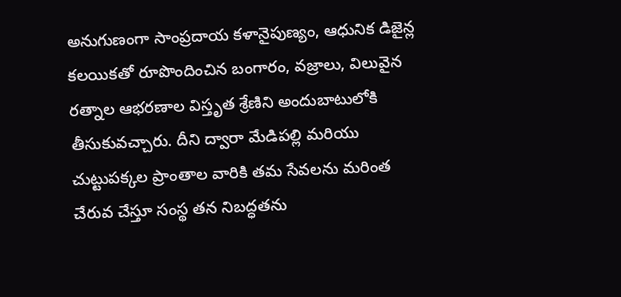అనుగుణంగా సాంప్రదాయ కళానైపుణ్యం, ఆధునిక డిజైన్ల కలయికతో రూపొందించిన బంగారం, వజ్రాలు, విలువైన రత్నాల ఆభరణాల విస్తృత శ్రేణిని అందుబాటులోకి తీసుకువచ్చారు. దీని ద్వారా మేడిపల్లి మరియు చుట్టుపక్కల ప్రాంతాల వారికి తమ సేవలను మరింత చేరువ చేస్తూ సంస్థ తన నిబద్ధతను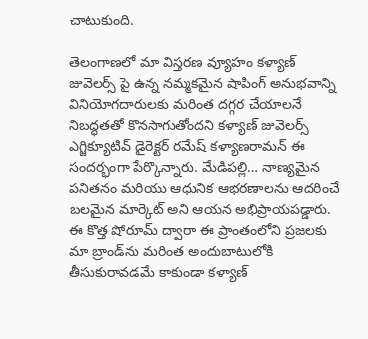చాటుకుంది.

తెలంగాణలో మా విస్తరణ వ్యూహం కళ్యాణ్ జువెలర్స్ పై ఉన్న నమ్మకమైన షాపింగ్ అనుభవాన్ని వినియోగదారులకు మరింత దగ్గర చేయాలనే నిబద్ధతతో కొనసాగుతోందని కళ్యాణ్ జువెలర్స్ ఎగ్జిక్యూటివ్ డైరెక్టర్ రమేష్ కళ్యాణరామన్ ఈ సందర్భంగా పేర్కొన్నారు. మేడిపల్లి… నాణ్యమైన పనితనం మరియు ఆధునిక ఆభరణాలను ఆదరించే బలమైన మార్కెట్ అని ఆయన అభిప్రాయపడ్డారు. ఈ కొత్త షోరూమ్ ద్వారా ఈ ప్రాంతంలోని ప్రజలకు మా బ్రాండ్‌ను మరింత అందుబాటులోకి తీసుకురావడమే కాకుండా కళ్యాణ్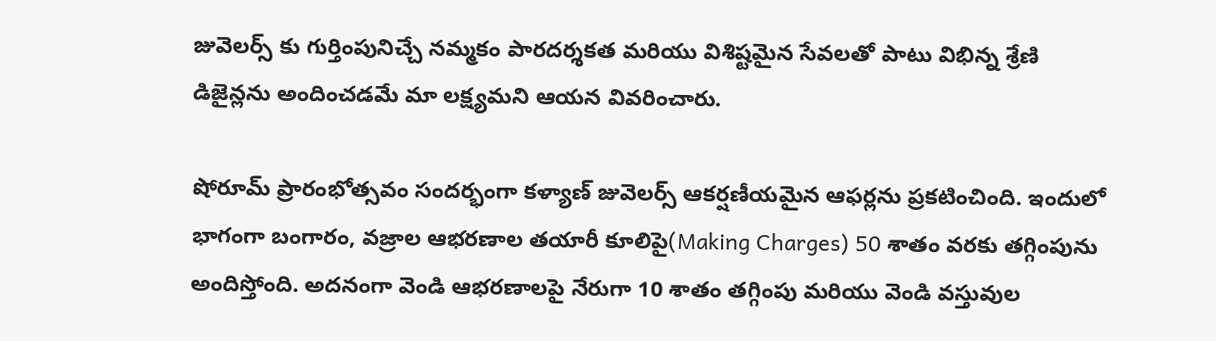జువెలర్స్ కు గుర్తింపునిచ్చే నమ్మకం పారదర్శకత మరియు విశిష్టమైన సేవలతో పాటు విభిన్న శ్రేణి డిజైన్లను అందించడమే మా లక్ష్యమని ఆయన వివరించారు.

షోరూమ్ ప్రారంభోత్సవం సందర్భంగా కళ్యాణ్ జువెలర్స్ ఆకర్షణీయమైన ఆఫర్లను ప్రకటించింది. ఇందులో భాగంగా బంగారం, వజ్రాల ఆభరణాల తయారీ కూలిపై(Making Charges) 50 శాతం వరకు తగ్గింపును అందిస్తోంది. అదనంగా వెండి ఆభరణాలపై నేరుగా 10 శాతం తగ్గింపు మరియు వెండి వస్తువుల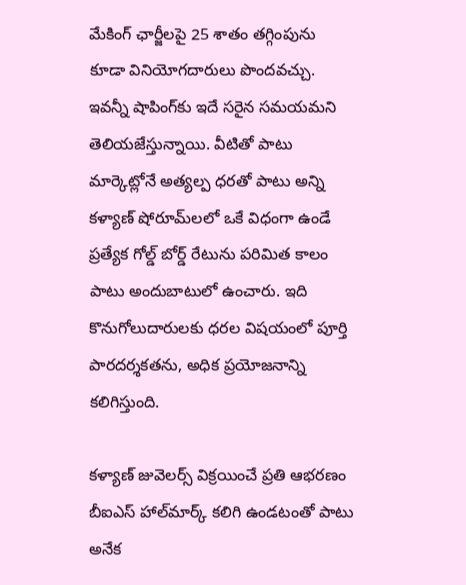మేకింగ్ ఛార్జీలపై 25 శాతం తగ్గింపును కూడా వినియోగదారులు పొందవచ్చు. ఇవన్నీ షాపింగ్‌కు ఇదే సరైన సమయమని తెలియజేస్తున్నాయి. వీటితో పాటు మార్కెట్లోనే అత్యల్ప ధరతో పాటు అన్ని కళ్యాణ్ షోరూమ్‌లలో ఒకే విధంగా ఉండే ప్రత్యేక గోల్డ్ బోర్డ్ రేటును పరిమిత కాలం పాటు అందుబాటులో ఉంచారు. ఇది కొనుగోలుదారులకు ధరల విషయంలో పూర్తి పారదర్శకతను, అధిక ప్రయోజనాన్ని కలిగిస్తుంది.

కళ్యాణ్ జువెలర్స్ విక్రయించే ప్రతి ఆభరణం బీఐఎస్ హాల్‌మార్క్ కలిగి ఉండటంతో పాటు అనేక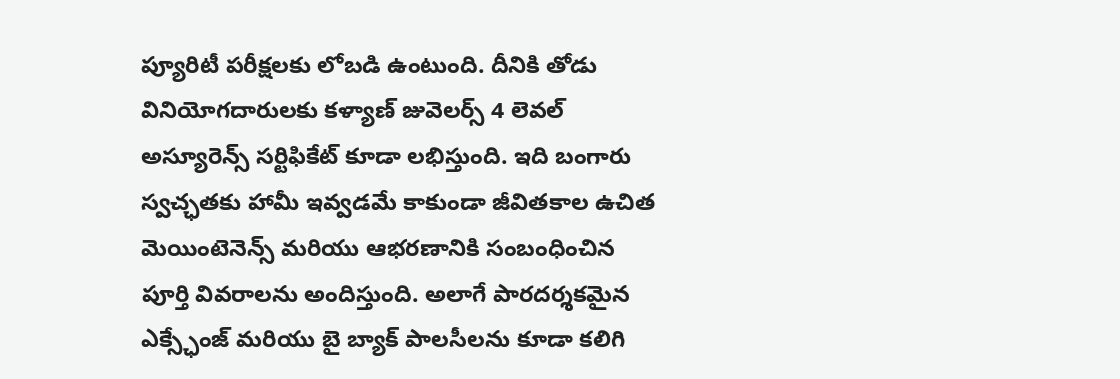ప్యూరిటీ పరీక్షలకు లోబడి ఉంటుంది. దీనికి తోడు వినియోగదారులకు కళ్యాణ్ జువెలర్స్ 4 లెవల్ అస్యూరెన్స్ సర్టిఫికేట్ కూడా లభిస్తుంది. ఇది బంగారు స్వచ్ఛతకు హామీ ఇవ్వడమే కాకుండా జీవితకాల ఉచిత మెయింటెనెన్స్ మరియు ఆభరణానికి సంబంధించిన పూర్తి వివరాలను అందిస్తుంది. అలాగే పారదర్శకమైన ఎక్స్ఛేంజ్ మరియు బై బ్యాక్ పాలసీలను కూడా కలిగి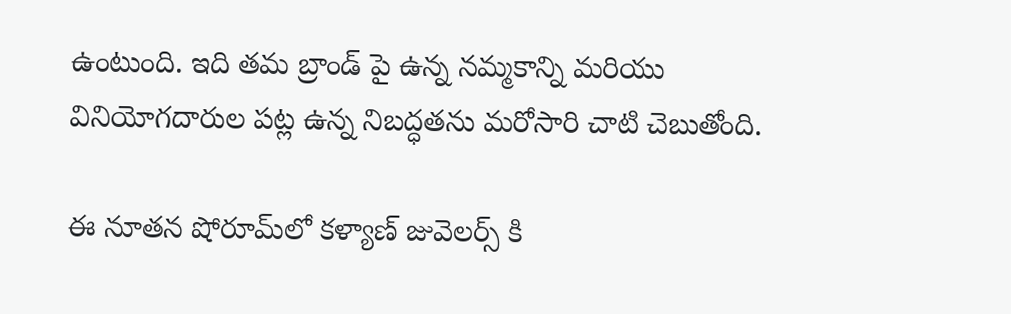ఉంటుంది. ఇది తమ బ్రాండ్ పై ఉన్న నమ్మకాన్ని మరియు వినియోగదారుల పట్ల ఉన్న నిబద్ధతను మరోసారి చాటి చెబుతోంది.

ఈ నూతన షోరూమ్‌లో కళ్యాణ్ జువెలర్స్ కి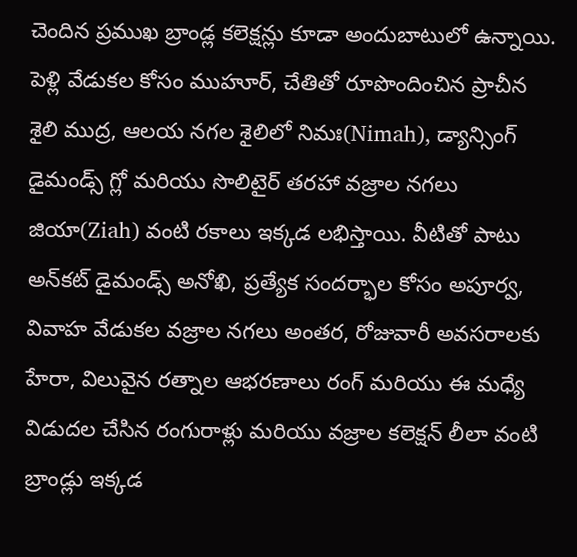చెందిన ప్రముఖ బ్రాండ్ల కలెక్షన్లు కూడా అందుబాటులో ఉన్నాయి. పెళ్లి వేడుకల కోసం ముహూర్, చేతితో రూపొందించిన ప్రాచీన శైలి ముద్ర, ఆలయ నగల శైలిలో నిమః(Nimah), డ్యాన్సింగ్ డైమండ్స్ గ్లో మరియు సొలిటైర్ తరహా వజ్రాల నగలు జియా(Ziah) వంటి రకాలు ఇక్కడ లభిస్తాయి. వీటితో పాటు అన్‌కట్ డైమండ్స్ అనోఖి, ప్రత్యేక సందర్భాల కోసం అపూర్వ, వివాహ వేడుకల వజ్రాల నగలు అంతర, రోజువారీ అవసరాలకు హేరా, విలువైన రత్నాల ఆభరణాలు రంగ్ మరియు ఈ మధ్యే విడుదల చేసిన రంగురాళ్లు మరియు వజ్రాల కలెక్షన్ లీలా వంటి బ్రాండ్లు ఇక్కడ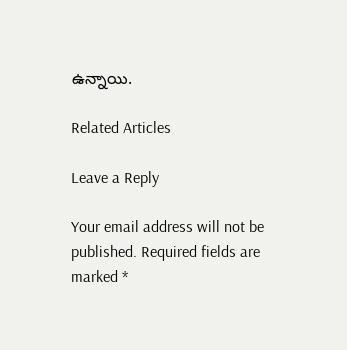ఉన్నాయి.

Related Articles

Leave a Reply

Your email address will not be published. Required fields are marked *